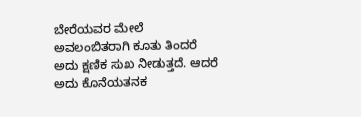ಬೇರೆಯವರ ಮೇಲೆ ಅವಲಂಬಿತರಾಗಿ ಕೂತು ತಿಂದರೆ ಅದು ಕ್ಷಣಿಕ ಸುಖ ನೀಡುತ್ತದೆ. ಆದರೆ ಅದು ಕೊನೆಯತನಕ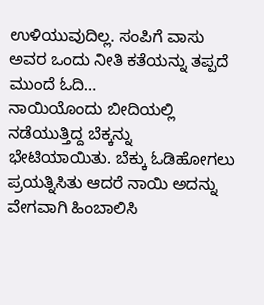ಉಳಿಯುವುದಿಲ್ಲ. ಸಂಪಿಗೆ ವಾಸು ಅವರ ಒಂದು ನೀತಿ ಕತೆಯನ್ನು ತಪ್ಪದೆ ಮುಂದೆ ಓದಿ…
ನಾಯಿಯೊಂದು ಬೀದಿಯಲ್ಲಿ ನಡೆಯುತ್ತಿದ್ದ ಬೆಕ್ಕನ್ನು ಭೇಟಿಯಾಯಿತು. ಬೆಕ್ಕು ಓಡಿಹೋಗಲು ಪ್ರಯತ್ನಿಸಿತು ಆದರೆ ನಾಯಿ ಅದನ್ನು ವೇಗವಾಗಿ ಹಿಂಬಾಲಿಸಿ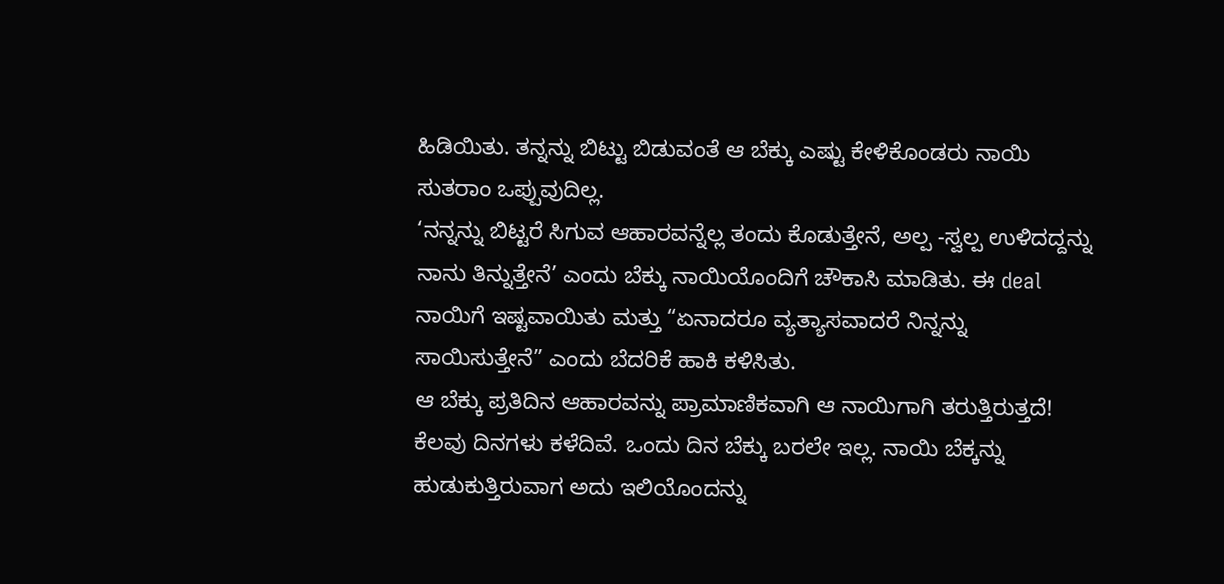ಹಿಡಿಯಿತು. ತನ್ನನ್ನು ಬಿಟ್ಟು ಬಿಡುವಂತೆ ಆ ಬೆಕ್ಕು ಎಷ್ಟು ಕೇಳಿಕೊಂಡರು ನಾಯಿ ಸುತರಾಂ ಒಪ್ಪುವುದಿಲ್ಲ.
‘ನನ್ನನ್ನು ಬಿಟ್ಟರೆ ಸಿಗುವ ಆಹಾರವನ್ನೆಲ್ಲ ತಂದು ಕೊಡುತ್ತೇನೆ, ಅಲ್ಪ -ಸ್ವಲ್ಪ ಉಳಿದದ್ದನ್ನು ನಾನು ತಿನ್ನುತ್ತೇನೆ’ ಎಂದು ಬೆಕ್ಕು ನಾಯಿಯೊಂದಿಗೆ ಚೌಕಾಸಿ ಮಾಡಿತು. ಈ deal ನಾಯಿಗೆ ಇಷ್ಟವಾಯಿತು ಮತ್ತು “ಏನಾದರೂ ವ್ಯತ್ಯಾಸವಾದರೆ ನಿನ್ನನ್ನು ಸಾಯಿಸುತ್ತೇನೆ” ಎಂದು ಬೆದರಿಕೆ ಹಾಕಿ ಕಳಿಸಿತು.
ಆ ಬೆಕ್ಕು ಪ್ರತಿದಿನ ಆಹಾರವನ್ನು ಪ್ರಾಮಾಣಿಕವಾಗಿ ಆ ನಾಯಿಗಾಗಿ ತರುತ್ತಿರುತ್ತದೆ! ಕೆಲವು ದಿನಗಳು ಕಳೆದಿವೆ. ಒಂದು ದಿನ ಬೆಕ್ಕು ಬರಲೇ ಇಲ್ಲ. ನಾಯಿ ಬೆಕ್ಕನ್ನು ಹುಡುಕುತ್ತಿರುವಾಗ ಅದು ಇಲಿಯೊಂದನ್ನು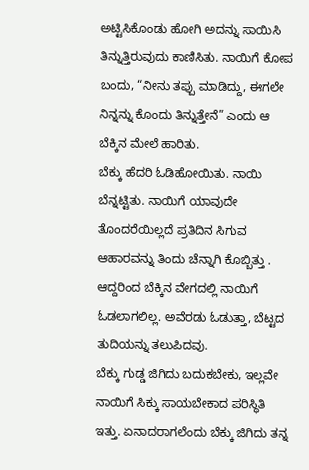ಅಟ್ಟಿಸಿಕೊಂಡು ಹೋಗಿ ಅದನ್ನು ಸಾಯಿಸಿ ತಿನ್ನುತ್ತಿರುವುದು ಕಾಣಿಸಿತು. ನಾಯಿಗೆ ಕೋಪ ಬಂದು, “ನೀನು ತಪ್ಪು ಮಾಡಿದ್ದು, ಈಗಲೇ ನಿನ್ನನ್ನು ಕೊಂದು ತಿನ್ನುತ್ತೇನೆ” ಎಂದು ಆ ಬೆಕ್ಕಿನ ಮೇಲೆ ಹಾರಿತು.
ಬೆಕ್ಕು ಹೆದರಿ ಓಡಿಹೋಯಿತು. ನಾಯಿ ಬೆನ್ನಟ್ಟಿತು. ನಾಯಿಗೆ ಯಾವುದೇ ತೊಂದರೆಯಿಲ್ಲದೆ ಪ್ರತಿದಿನ ಸಿಗುವ ಆಹಾರವನ್ನು ತಿಂದು ಚೆನ್ನಾಗಿ ಕೊಬ್ಬಿತ್ತು . ಆದ್ದರಿಂದ ಬೆಕ್ಕಿನ ವೇಗದಲ್ಲಿ ನಾಯಿಗೆ ಓಡಲಾಗಲಿಲ್ಲ. ಅವೆರಡು ಓಡುತ್ತಾ, ಬೆಟ್ಟದ ತುದಿಯನ್ನು ತಲುಪಿದವು.
ಬೆಕ್ಕು ಗುಡ್ಡ ಜಿಗಿದು ಬದುಕಬೇಕು, ಇಲ್ಲವೇ ನಾಯಿಗೆ ಸಿಕ್ಕು ಸಾಯಬೇಕಾದ ಪರಿಸ್ಥಿತಿ ಇತ್ತು. ಏನಾದರಾಗಲೆಂದು ಬೆಕ್ಕು ಜಿಗಿದು ತನ್ನ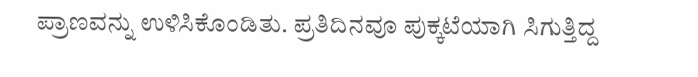ಪ್ರಾಣವನ್ನು ಉಳಿಸಿಕೊಂಡಿತು. ಪ್ರತಿದಿನವೂ ಪುಕ್ಕಟೆಯಾಗಿ ಸಿಗುತ್ತಿದ್ದ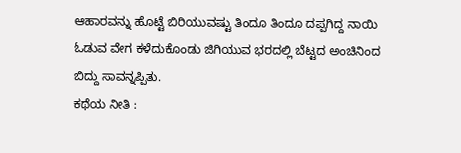ಆಹಾರವನ್ನು ಹೊಟ್ಟೆ ಬಿರಿಯುವಷ್ಟು ತಿಂದೂ ತಿಂದೂ ದಪ್ಪಗಿದ್ದ ನಾಯಿ ಓಡುವ ವೇಗ ಕಳೆದುಕೊಂಡು ಜಿಗಿಯುವ ಭರದಲ್ಲಿ ಬೆಟ್ಟದ ಅಂಚಿನಿಂದ ಬಿದ್ದು ಸಾವನ್ನಪ್ಪಿತು.
ಕಥೆಯ ನೀತಿ :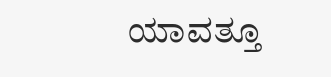ಯಾವತ್ತೂ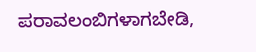ಪರಾವಲಂಬಿಗಳಾಗಬೇಡಿ,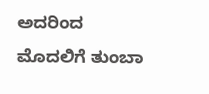ಅದರಿಂದ ಮೊದಲಿಗೆ ತುಂಬಾ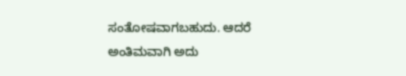ಸಂತೋಷವಾಗಬಹುದು. ಆದರೆ ಅಂತಿಮವಾಗಿ ಅದು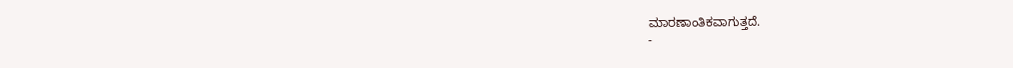ಮಾರಣಾಂತಿಕವಾಗುತ್ತದೆ.
-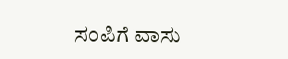ಸಂಪಿಗೆ ವಾಸು